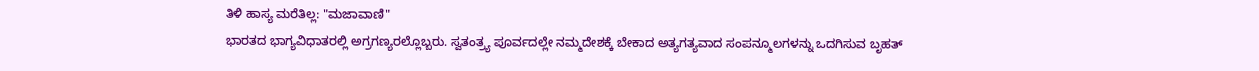ತಿಳಿ ಹಾಸ್ಯ ಮರೆತಿಲ್ಲ: "ಮಜಾವಾಣಿ"
ಭಾರತದ ಭಾಗ್ಯವಿಧಾತರಲ್ಲಿ ಅಗ್ರಗಣ್ಯರಲ್ಲೊಬ್ಬರು. ಸ್ವತಂತ್ರ್ಯ ಪೂರ್ವದಲ್ಲೇ ನಮ್ಮದೇಶಕ್ಕೆ ಬೇಕಾದ ಅತ್ಯಗತ್ಯವಾದ ಸಂಪನ್ಮೂಲಗಳನ್ನು ಒದಗಿಸುವ ಬೃಹತ್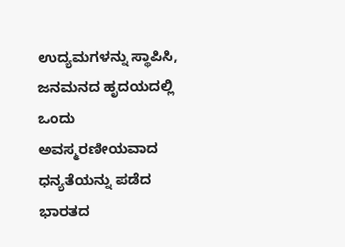ಉದ್ಯಮಗಳನ್ನು ಸ್ಥಾಪಿಸಿ, ಜನಮನದ ಹೃದಯದಲ್ಲಿ ಒಂದು ಅವಸ್ಮರಣೀಯವಾದ ಧನ್ಯತೆಯನ್ನು ಪಡೆದ ಭಾರತದ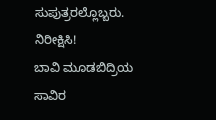ಸುಪುತ್ರರಲ್ಲೊಬ್ಬರು.
ನಿರೀಕ್ಷಿಸಿ!
ಬಾವಿ ಮೂಡಬಿದ್ರಿಯ ಸಾವಿರ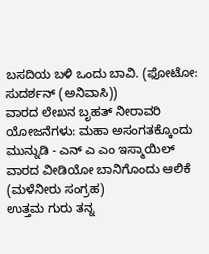ಬಸದಿಯ ಬಳಿ ಒಂದು ಬಾವಿ. (ಫೋಟೋ: ಸುದರ್ಶನ್ (ಅನಿವಾಸಿ))
ವಾರದ ಲೇಖನ ಬೃಹತ್ ನೀರಾವರಿ ಯೋಜನೆಗಳು: ಮಹಾ ಅಸಂಗತಕ್ಕೊಂದು ಮುನ್ನುಡಿ - ಎನ್ ಎ ಎಂ ಇಸ್ಮಾಯಿಲ್
ವಾರದ ವೀಡಿಯೋ ಬಾನಿಗೊಂದು ಆಲಿಕೆ (ಮಳೆನೀರು ಸಂಗ್ರಹ)
ಉತ್ತಮ ಗುರು ತನ್ನ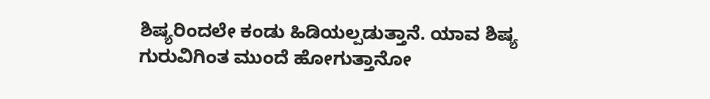ಶಿಷ್ಯರಿಂದಲೇ ಕಂಡು ಹಿಡಿಯಲ್ಪಡುತ್ತಾನೆ. ಯಾವ ಶಿಷ್ಯ ಗುರುವಿಗಿಂತ ಮುಂದೆ ಹೋಗುತ್ತಾನೋ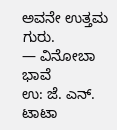ಅವನೇ ಉತ್ತಮ ಗುರು.
— ವಿನೋಬಾ ಭಾವೆ
ಉ: ಜೆ. ಎನ್. ಟಾಟಾ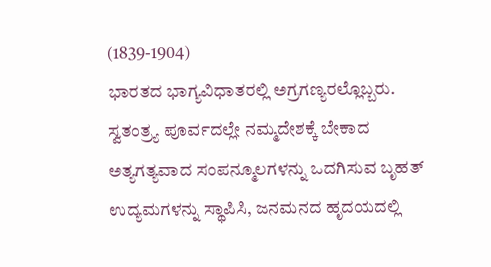(1839-1904)
ಭಾರತದ ಭಾಗ್ಯವಿಧಾತರಲ್ಲಿ ಅಗ್ರಗಣ್ಯರಲ್ಲೊಬ್ಬರು. ಸ್ವತಂತ್ರ್ಯ ಪೂರ್ವದಲ್ಲೇ ನಮ್ಮದೇಶಕ್ಕೆ ಬೇಕಾದ ಅತ್ಯಗತ್ಯವಾದ ಸಂಪನ್ಮೂಲಗಳನ್ನು ಒದಗಿಸುವ ಬೃಹತ್ ಉದ್ಯಮಗಳನ್ನು ಸ್ಥಾಪಿಸಿ, ಜನಮನದ ಹೃದಯದಲ್ಲಿ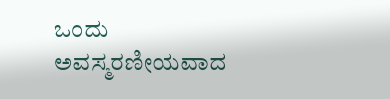ಒಂದು ಅವಸ್ಮರಣೀಯವಾದ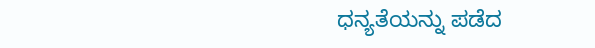ಧನ್ಯತೆಯನ್ನು ಪಡೆದ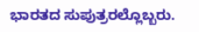ಭಾರತದ ಸುಪುತ್ರರಲ್ಲೊಬ್ಬರು.